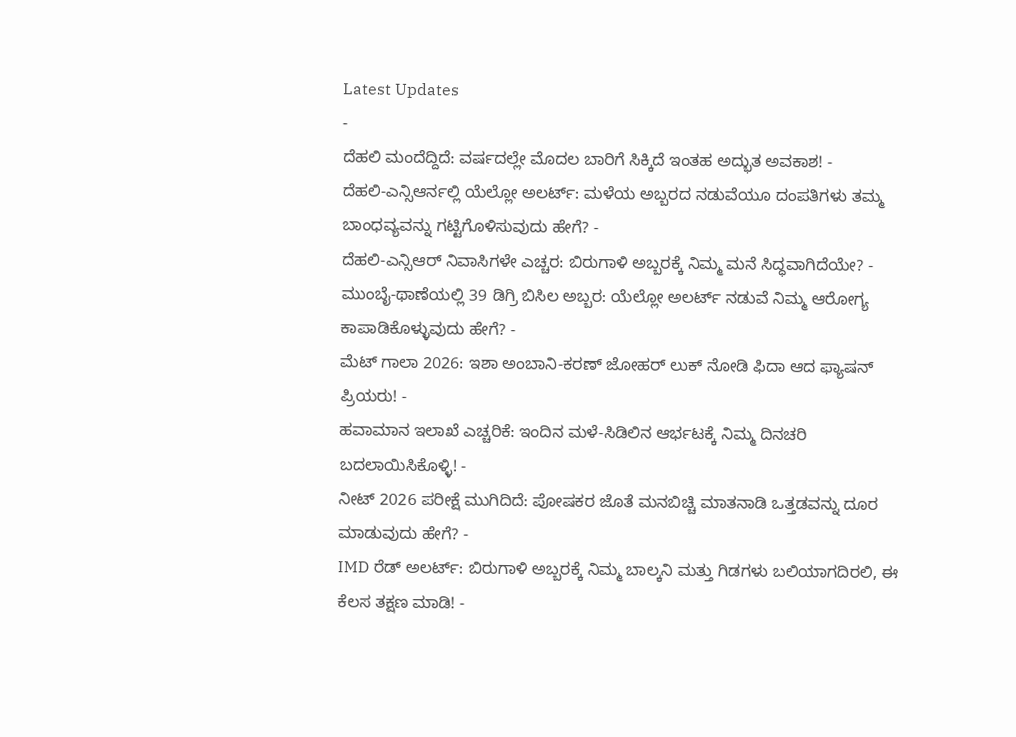Latest Updates
-
ದೆಹಲಿ ಮಂದೆದ್ದಿದೆ: ವರ್ಷದಲ್ಲೇ ಮೊದಲ ಬಾರಿಗೆ ಸಿಕ್ಕಿದೆ ಇಂತಹ ಅದ್ಭುತ ಅವಕಾಶ! -
ದೆಹಲಿ-ಎನ್ಸಿಆರ್ನಲ್ಲಿ ಯೆಲ್ಲೋ ಅಲರ್ಟ್: ಮಳೆಯ ಅಬ್ಬರದ ನಡುವೆಯೂ ದಂಪತಿಗಳು ತಮ್ಮ ಬಾಂಧವ್ಯವನ್ನು ಗಟ್ಟಿಗೊಳಿಸುವುದು ಹೇಗೆ? -
ದೆಹಲಿ-ಎನ್ಸಿಆರ್ ನಿವಾಸಿಗಳೇ ಎಚ್ಚರ: ಬಿರುಗಾಳಿ ಅಬ್ಬರಕ್ಕೆ ನಿಮ್ಮ ಮನೆ ಸಿದ್ಧವಾಗಿದೆಯೇ? -
ಮುಂಬೈ-ಥಾಣೆಯಲ್ಲಿ 39 ಡಿಗ್ರಿ ಬಿಸಿಲ ಅಬ್ಬರ: ಯೆಲ್ಲೋ ಅಲರ್ಟ್ ನಡುವೆ ನಿಮ್ಮ ಆರೋಗ್ಯ ಕಾಪಾಡಿಕೊಳ್ಳುವುದು ಹೇಗೆ? -
ಮೆಟ್ ಗಾಲಾ 2026: ಇಶಾ ಅಂಬಾನಿ-ಕರಣ್ ಜೋಹರ್ ಲುಕ್ ನೋಡಿ ಫಿದಾ ಆದ ಫ್ಯಾಷನ್ ಪ್ರಿಯರು! -
ಹವಾಮಾನ ಇಲಾಖೆ ಎಚ್ಚರಿಕೆ: ಇಂದಿನ ಮಳೆ-ಸಿಡಿಲಿನ ಆರ್ಭಟಕ್ಕೆ ನಿಮ್ಮ ದಿನಚರಿ ಬದಲಾಯಿಸಿಕೊಳ್ಳಿ! -
ನೀಟ್ 2026 ಪರೀಕ್ಷೆ ಮುಗಿದಿದೆ: ಪೋಷಕರ ಜೊತೆ ಮನಬಿಚ್ಚಿ ಮಾತನಾಡಿ ಒತ್ತಡವನ್ನು ದೂರ ಮಾಡುವುದು ಹೇಗೆ? -
IMD ರೆಡ್ ಅಲರ್ಟ್: ಬಿರುಗಾಳಿ ಅಬ್ಬರಕ್ಕೆ ನಿಮ್ಮ ಬಾಲ್ಕನಿ ಮತ್ತು ಗಿಡಗಳು ಬಲಿಯಾಗದಿರಲಿ, ಈ ಕೆಲಸ ತಕ್ಷಣ ಮಾಡಿ! -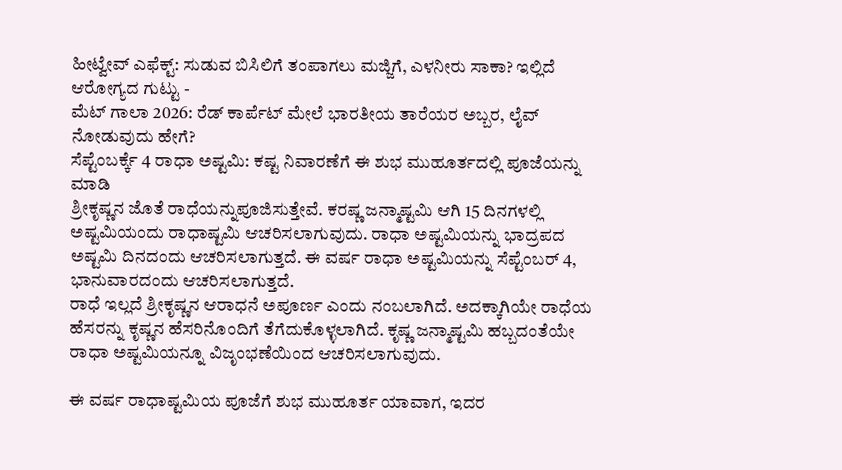ಹೀಟ್ವೇವ್ ಎಫೆಕ್ಟ್: ಸುಡುವ ಬಿಸಿಲಿಗೆ ತಂಪಾಗಲು ಮಜ್ಜಿಗೆ, ಎಳನೀರು ಸಾಕಾ? ಇಲ್ಲಿದೆ ಆರೋಗ್ಯದ ಗುಟ್ಟು -
ಮೆಟ್ ಗಾಲಾ 2026: ರೆಡ್ ಕಾರ್ಪೆಟ್ ಮೇಲೆ ಭಾರತೀಯ ತಾರೆಯರ ಅಬ್ಬರ, ಲೈವ್ ನೋಡುವುದು ಹೇಗೆ?
ಸೆಪ್ಟೆಂಬರ್ಕ್ಕೆ 4 ರಾಧಾ ಅಷ್ಟಮಿ: ಕಷ್ಟ ನಿವಾರಣೆಗೆ ಈ ಶುಭ ಮುಹೂರ್ತದಲ್ಲಿ ಪೂಜೆಯನ್ನು ಮಾಡಿ
ಶ್ರೀಕೃಷ್ಣನ ಜೊತೆ ರಾಧೆಯನ್ನುಪೂಜಿಸುತ್ತೇವೆ. ಕರಷ್ಣ ಜನ್ಮಾಷ್ಟಮಿ ಆಗಿ 15 ದಿನಗಳಲ್ಲಿ ಅಷ್ಟಮಿಯಂದು ರಾಧಾಷ್ಟಮಿ ಆಚರಿಸಲಾಗುವುದು. ರಾಧಾ ಅಷ್ಟಮಿಯನ್ನು ಭಾದ್ರಪದ ಅಷ್ಟಮಿ ದಿನದಂದು ಆಚರಿಸಲಾಗುತ್ತದೆ. ಈ ವರ್ಷ ರಾಧಾ ಅಷ್ಟಮಿಯನ್ನು ಸೆಪ್ಟೆಂಬರ್ 4, ಭಾನುವಾರದಂದು ಆಚರಿಸಲಾಗುತ್ತದೆ.
ರಾಧೆ ಇಲ್ಲದೆ ಶ್ರೀಕೃಷ್ಣನ ಆರಾಧನೆ ಅಪೂರ್ಣ ಎಂದು ನಂಬಲಾಗಿದೆ. ಅದಕ್ಕಾಗಿಯೇ ರಾಧೆಯ ಹೆಸರನ್ನು ಕೃಷ್ಣನ ಹೆಸರಿನೊಂದಿಗೆ ತೆಗೆದುಕೊಳ್ಳಲಾಗಿದೆ. ಕೃಷ್ಣ ಜನ್ಮಾಷ್ಟಮಿ ಹಬ್ಬದಂತೆಯೇ ರಾಧಾ ಅಷ್ಟಮಿಯನ್ನೂ ವಿಜೃಂಭಣೆಯಿಂದ ಆಚರಿಸಲಾಗುವುದು.

ಈ ವರ್ಷ ರಾಧಾಷ್ಟಮಿಯ ಪೂಜೆಗೆ ಶುಭ ಮುಹೂರ್ತ ಯಾವಾಗ, ಇದರ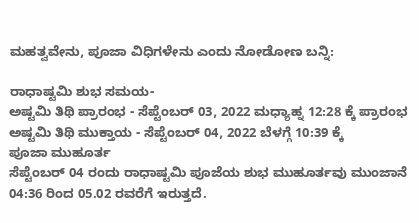ಮಹತ್ವವೇನು, ಪೂಜಾ ವಿಧಿಗಳೇನು ಎಂದು ನೋಡೋಣ ಬನ್ನಿ:

ರಾಧಾಷ್ಟಮಿ ಶುಭ ಸಮಯ-
ಅಷ್ಟಮಿ ತಿಥಿ ಪ್ರಾರಂಭ - ಸೆಪ್ಟೆಂಬರ್ 03, 2022 ಮಧ್ಯಾಹ್ನ 12:28 ಕ್ಕೆ ಪ್ರಾರಂಭ
ಅಷ್ಟಮಿ ತಿಥಿ ಮುಕ್ತಾಯ - ಸೆಪ್ಟೆಂಬರ್ 04, 2022 ಬೆಳಗ್ಗೆ 10:39 ಕ್ಕೆ
ಪೂಜಾ ಮುಹೂರ್ತ
ಸೆಪ್ಟೆಂಬರ್ 04 ರಂದು ರಾಧಾಷ್ಟಮಿ ಪೂಜೆಯ ಶುಭ ಮುಹೂರ್ತವು ಮುಂಜಾನೆ 04:36 ರಿಂದ 05.02 ರವರೆಗೆ ಇರುತ್ತದೆ.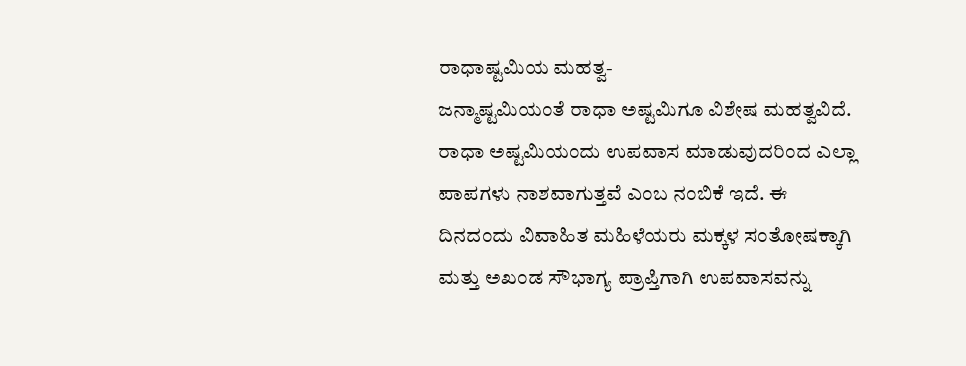ರಾಧಾಷ್ಟಮಿಯ ಮಹತ್ವ-
ಜನ್ಮಾಷ್ಟಮಿಯಂತೆ ರಾಧಾ ಅಷ್ಟಮಿಗೂ ವಿಶೇಷ ಮಹತ್ವವಿದೆ. ರಾಧಾ ಅಷ್ಟಮಿಯಂದು ಉಪವಾಸ ಮಾಡುವುದರಿಂದ ಎಲ್ಲಾ ಪಾಪಗಳು ನಾಶವಾಗುತ್ತವೆ ಎಂಬ ನಂಬಿಕೆ ಇದೆ. ಈ ದಿನದಂದು ವಿವಾಹಿತ ಮಹಿಳೆಯರು ಮಕ್ಕಳ ಸಂತೋಷಕ್ಕಾಗಿ ಮತ್ತು ಅಖಂಡ ಸೌಭಾಗ್ಯ ಪ್ರಾಪ್ತಿಗಾಗಿ ಉಪವಾಸವನ್ನು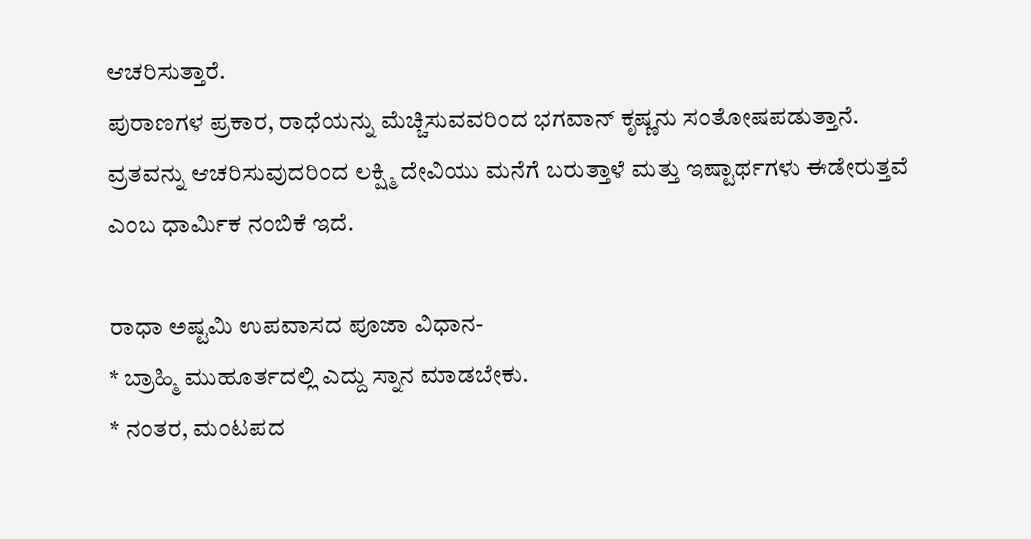ಆಚರಿಸುತ್ತಾರೆ.
ಪುರಾಣಗಳ ಪ್ರಕಾರ, ರಾಧೆಯನ್ನು ಮೆಚ್ಚಿಸುವವರಿಂದ ಭಗವಾನ್ ಕೃಷ್ಣನು ಸಂತೋಷಪಡುತ್ತಾನೆ. ವ್ರತವನ್ನು ಆಚರಿಸುವುದರಿಂದ ಲಕ್ಷ್ಮಿ ದೇವಿಯು ಮನೆಗೆ ಬರುತ್ತಾಳೆ ಮತ್ತು ಇಷ್ಟಾರ್ಥಗಳು ಈಡೇರುತ್ತವೆ ಎಂಬ ಧಾರ್ಮಿಕ ನಂಬಿಕೆ ಇದೆ.

ರಾಧಾ ಅಷ್ಟಮಿ ಉಪವಾಸದ ಪೂಜಾ ವಿಧಾನ-
* ಬ್ರಾಹ್ಮಿ ಮುಹೂರ್ತದಲ್ಲಿ ಎದ್ದು ಸ್ನಾನ ಮಾಡಬೇಕು.
* ನಂತರ, ಮಂಟಪದ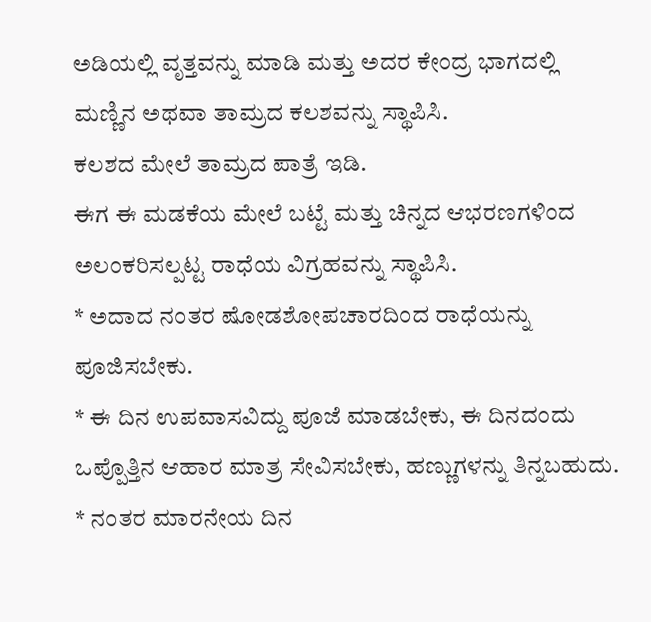ಅಡಿಯಲ್ಲಿ ವೃತ್ತವನ್ನು ಮಾಡಿ ಮತ್ತು ಅದರ ಕೇಂದ್ರ ಭಾಗದಲ್ಲಿ ಮಣ್ಣಿನ ಅಥವಾ ತಾಮ್ರದ ಕಲಶವನ್ನು ಸ್ಥಾಪಿಸಿ.
ಕಲಶದ ಮೇಲೆ ತಾಮ್ರದ ಪಾತ್ರೆ ಇಡಿ.
ಈಗ ಈ ಮಡಕೆಯ ಮೇಲೆ ಬಟ್ಟೆ ಮತ್ತು ಚಿನ್ನದ ಆಭರಣಗಳಿಂದ ಅಲಂಕರಿಸಲ್ಪಟ್ಟ ರಾಧೆಯ ವಿಗ್ರಹವನ್ನು ಸ್ಥಾಪಿಸಿ.
* ಅದಾದ ನಂತರ ಷೋಡಶೋಪಚಾರದಿಂದ ರಾಧೆಯನ್ನು ಪೂಜಿಸಬೇಕು.
* ಈ ದಿನ ಉಪವಾಸವಿದ್ದು ಪೂಜೆ ಮಾಡಬೇಕು, ಈ ದಿನದಂದು ಒಪ್ಪೊತ್ತಿನ ಆಹಾರ ಮಾತ್ರ ಸೇವಿಸಬೇಕು, ಹಣ್ಣುಗಳನ್ನು ತಿನ್ನಬಹುದು.
* ನಂತರ ಮಾರನೇಯ ದಿನ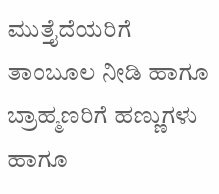ಮುತ್ತೈದೆಯರಿಗೆ ತಾಂಬೂಲ ನೀಡಿ ಹಾಗೂ ಬ್ರಾಹ್ಮಣರಿಗೆ ಹಣ್ಣುಗಳು ಹಾಗೂ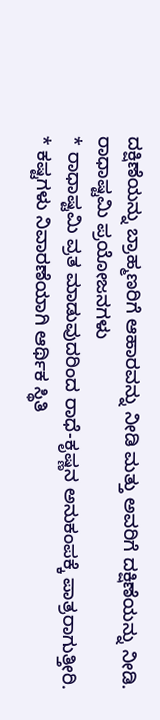ದಕ್ಷಿಣೆಯನ್ನು ಬ್ರಾಹ್ಮಣರಿಗೆ ಆಹಾರವನ್ನು ನೀಡಿ ಮತ್ತು ಅವರಿಗೆ ದಕ್ಷಿಣೆಯನ್ನು ನೀಡಿ.
ರಾಧಾಷ್ಟಮಿ ಪ್ರಯೋಜನಗಳು
* ರಾಧಾಷ್ಟಮಿ ವ್ರತ ಮಾಡುವುದರಿಂದ ರಾಧೆ-ಕೃಷ್ಣನ ಅನುಕಂಪಕ್ಕೆ ಪಾತ್ರರಾಗುತ್ತೀರಿ.
* ಕಷ್ಟಗಳು ನಿವಾರಣೆಯಾಗಿ ಆರ್ಥಿಕ ಸ್ಥಿತಿ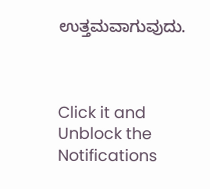ಉತ್ತಮವಾಗುವುದು.



Click it and Unblock the Notifications